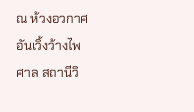ณ ห้วงอวกาศอันเวิ้งว้างไพศาล สถานีวิ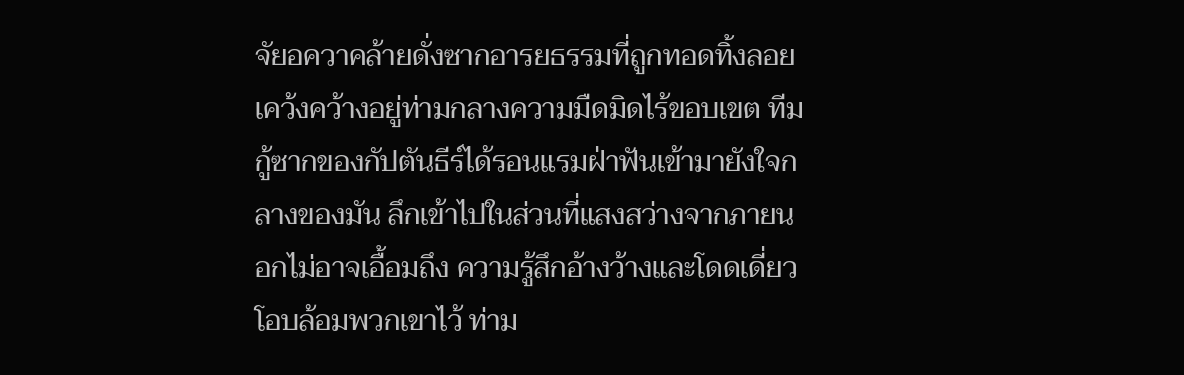จัยอควาคล้ายดั่งซากอารยธรรมที่ถูกทอดทิ้งลอยเคว้งคว้างอยู่ท่ามกลางความมืดมิดไร้ขอบเขต ทีมกู้ซากของกัปตันธีร์ได้รอนแรมฝ่าฟันเข้ามายังใจกลางของมัน ลึกเข้าไปในส่วนที่แสงสว่างจากภายนอกไม่อาจเอื้อมถึง ความรู้สึกอ้างว้างและโดดเดี่ยวโอบล้อมพวกเขาไว้ ท่าม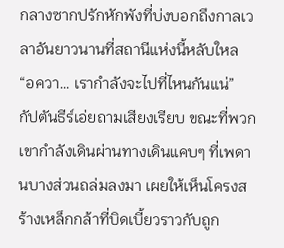กลางซากปรักหักพังที่บ่งบอกถึงกาลเวลาอันยาวนานที่สถานีแห่งนี้หลับใหล
“อควา… เรากำลังจะไปที่ไหนกันแน่” กัปตันธีร์เอ่ยถามเสียงเรียบ ขณะที่พวกเขากำลังเดินผ่านทางเดินแคบๆ ที่เพดานบางส่วนถล่มลงมา เผยให้เห็นโครงสร้างเหล็กกล้าที่บิดเบี้ยวราวกับถูก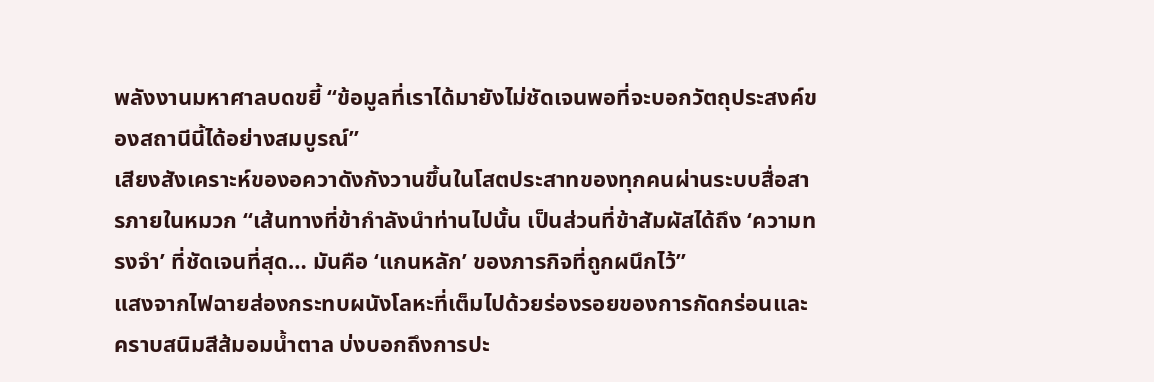พลังงานมหาศาลบดขยี้ “ข้อมูลที่เราได้มายังไม่ชัดเจนพอที่จะบอกวัตถุประสงค์ของสถานีนี้ได้อย่างสมบูรณ์”
เสียงสังเคราะห์ของอควาดังกังวานขึ้นในโสตประสาทของทุกคนผ่านระบบสื่อสารภายในหมวก “เส้นทางที่ข้ากำลังนำท่านไปนั้น เป็นส่วนที่ข้าสัมผัสได้ถึง ‘ความทรงจำ’ ที่ชัดเจนที่สุด… มันคือ ‘แกนหลัก’ ของภารกิจที่ถูกผนึกไว้”
แสงจากไฟฉายส่องกระทบผนังโลหะที่เต็มไปด้วยร่องรอยของการกัดกร่อนและคราบสนิมสีส้มอมน้ำตาล บ่งบอกถึงการปะ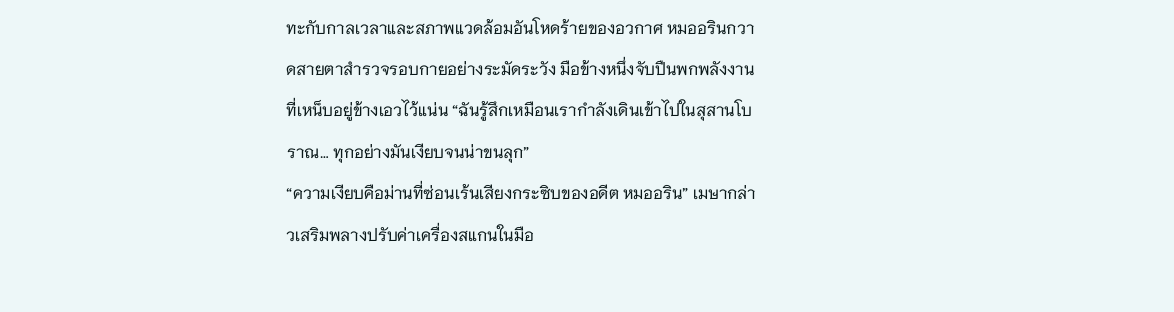ทะกับกาลเวลาและสภาพแวดล้อมอันโหดร้ายของอวกาศ หมออรินกวาดสายตาสำรวจรอบกายอย่างระมัดระวัง มือข้างหนึ่งจับปืนพกพลังงานที่เหน็บอยู่ข้างเอวไว้แน่น “ฉันรู้สึกเหมือนเรากำลังเดินเข้าไปในสุสานโบราณ… ทุกอย่างมันเงียบจนน่าขนลุก”
“ความเงียบคือม่านที่ซ่อนเร้นเสียงกระซิบของอดีต หมออริน” เมษากล่าวเสริมพลางปรับค่าเครื่องสแกนในมือ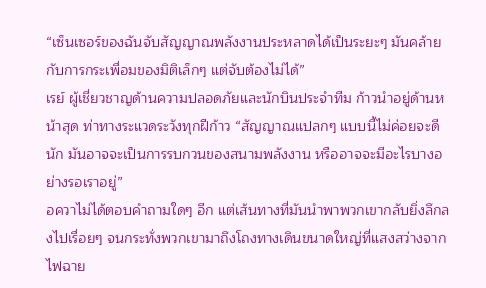“เซ็นเซอร์ของฉันจับสัญญาณพลังงานประหลาดได้เป็นระยะๆ มันคล้ายกับการกระเพื่อมของมิติเล็กๆ แต่จับต้องไม่ได้”
เรย์ ผู้เชี่ยวชาญด้านความปลอดภัยและนักบินประจำทีม ก้าวนำอยู่ด้านหน้าสุด ท่าทางระแวดระวังทุกฝีก้าว “สัญญาณแปลกๆ แบบนี้ไม่ค่อยจะดีนัก มันอาจจะเป็นการรบกวนของสนามพลังงาน หรืออาจจะมีอะไรบางอย่างรอเราอยู่”
อควาไม่ได้ตอบคำถามใดๆ อีก แต่เส้นทางที่มันนำพาพวกเขากลับยิ่งลึกลงไปเรื่อยๆ จนกระทั่งพวกเขามาถึงโถงทางเดินขนาดใหญ่ที่แสงสว่างจากไฟฉาย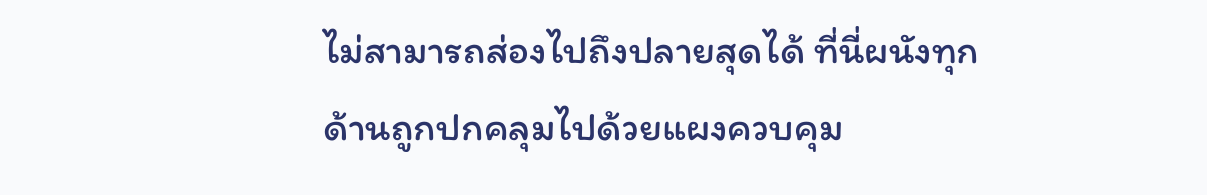ไม่สามารถส่องไปถึงปลายสุดได้ ที่นี่ผนังทุกด้านถูกปกคลุมไปด้วยแผงควบคุม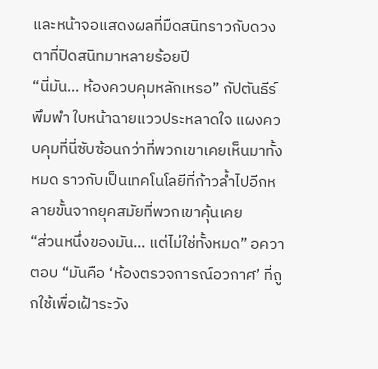และหน้าจอแสดงผลที่มืดสนิทราวกับดวงตาที่ปิดสนิทมาหลายร้อยปี
“นี่มัน… ห้องควบคุมหลักเหรอ” กัปตันธีร์พึมพำ ใบหน้าฉายแววประหลาดใจ แผงควบคุมที่นี่ซับซ้อนกว่าที่พวกเขาเคยเห็นมาทั้งหมด ราวกับเป็นเทคโนโลยีที่ก้าวล้ำไปอีกหลายขั้นจากยุคสมัยที่พวกเขาคุ้นเคย
“ส่วนหนึ่งของมัน… แต่ไม่ใช่ทั้งหมด” อควาตอบ “มันคือ ‘ห้องตรวจการณ์อวกาศ’ ที่ถูกใช้เพื่อเฝ้าระวัง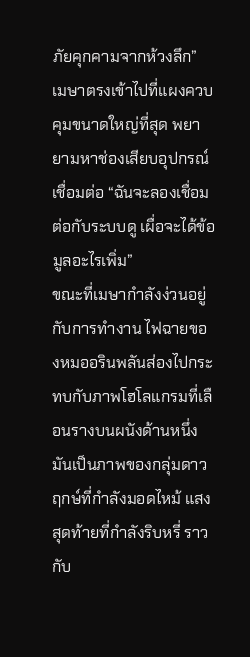ภัยคุกคามจากห้วงลึก”
เมษาตรงเข้าไปที่แผงควบคุมขนาดใหญ่ที่สุด พยายามหาช่องเสียบอุปกรณ์เชื่อมต่อ “ฉันจะลองเชื่อมต่อกับระบบดู เผื่อจะได้ข้อมูลอะไรเพิ่ม”
ขณะที่เมษากำลังง่วนอยู่กับการทำงาน ไฟฉายของหมออรินพลันส่องไปกระทบกับภาพโฮโลแกรมที่เลือนรางบนผนังด้านหนึ่ง มันเป็นภาพของกลุ่มดาวฤกษ์ที่กำลังมอดไหม้ แสงสุดท้ายที่กำลังริบหรี่ ราวกับ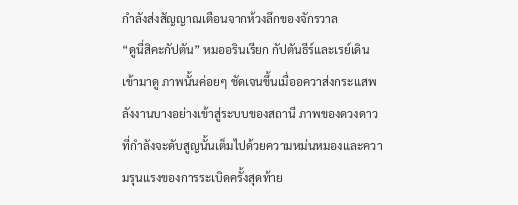กำลังส่งสัญญาณเตือนจากห้วงลึกของจักรวาล
“ดูนี่สิคะกัปตัน” หมออรินเรียก กัปตันธีร์และเรย์เดินเข้ามาดู ภาพนั้นค่อยๆ ชัดเจนขึ้นเมื่ออควาส่งกระแสพลังงานบางอย่างเข้าสู่ระบบของสถานี ภาพของดวงดาวที่กำลังจะดับสูญนั้นเต็มไปด้วยความหม่นหมองและความรุนแรงของการระเบิดครั้งสุดท้าย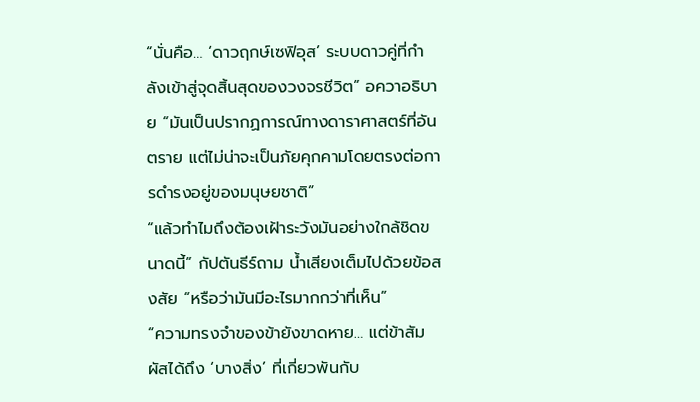“นั่นคือ… ‘ดาวฤกษ์เซฟิอุส’ ระบบดาวคู่ที่กำลังเข้าสู่จุดสิ้นสุดของวงจรชีวิต” อควาอธิบาย “มันเป็นปรากฏการณ์ทางดาราศาสตร์ที่อันตราย แต่ไม่น่าจะเป็นภัยคุกคามโดยตรงต่อการดำรงอยู่ของมนุษยชาติ”
“แล้วทำไมถึงต้องเฝ้าระวังมันอย่างใกล้ชิดขนาดนี้” กัปตันธีร์ถาม น้ำเสียงเต็มไปด้วยข้อสงสัย “หรือว่ามันมีอะไรมากกว่าที่เห็น”
“ความทรงจำของข้ายังขาดหาย… แต่ข้าสัมผัสได้ถึง ‘บางสิ่ง’ ที่เกี่ยวพันกับ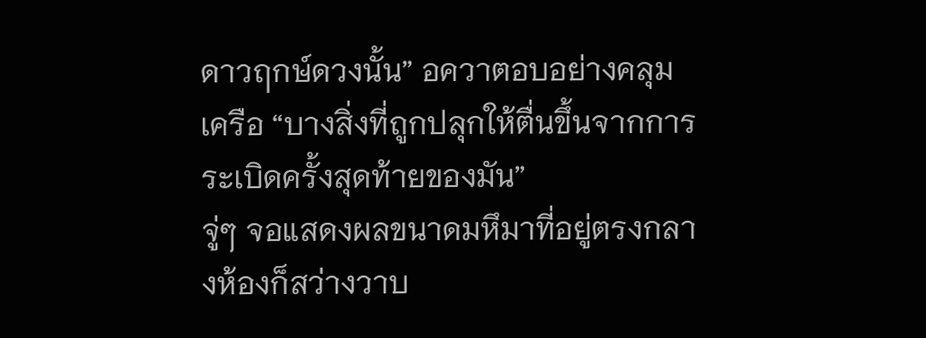ดาวฤกษ์ดวงนั้น” อควาตอบอย่างคลุมเครือ “บางสิ่งที่ถูกปลุกให้ตื่นขึ้นจากการระเบิดครั้งสุดท้ายของมัน”
จู่ๆ จอแสดงผลขนาดมหึมาที่อยู่ตรงกลางห้องก็สว่างวาบ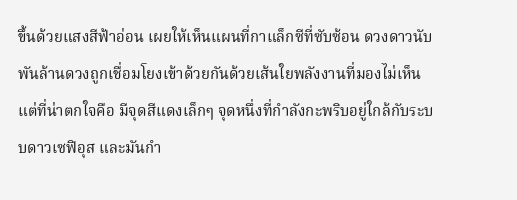ขึ้นด้วยแสงสีฟ้าอ่อน เผยให้เห็นแผนที่กาแล็กซีที่ซับซ้อน ดวงดาวนับพันล้านดวงถูกเชื่อมโยงเข้าด้วยกันด้วยเส้นใยพลังงานที่มองไม่เห็น แต่ที่น่าตกใจคือ มีจุดสีแดงเล็กๆ จุดหนึ่งที่กำลังกะพริบอยู่ใกล้กับระบบดาวเซฟิอุส และมันกำ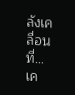ลังเคลื่อนที่… เค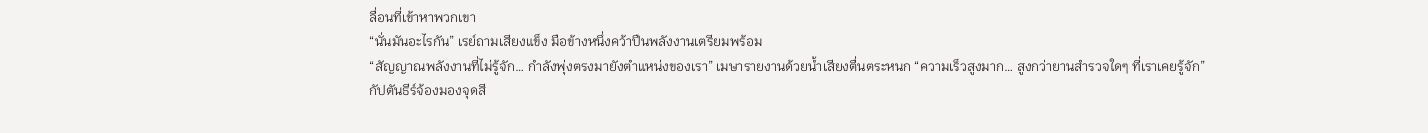ลื่อนที่เข้าหาพวกเขา
“นั่นมันอะไรกัน” เรย์ถามเสียงแข็ง มือข้างหนึ่งคว้าปืนพลังงานเตรียมพร้อม
“สัญญาณพลังงานที่ไม่รู้จัก… กำลังพุ่งตรงมายังตำแหน่งของเรา” เมษารายงานด้วยน้ำเสียงตื่นตระหนก “ความเร็วสูงมาก… สูงกว่ายานสำรวจใดๆ ที่เราเคยรู้จัก”
กัปตันธีร์จ้องมองจุดสี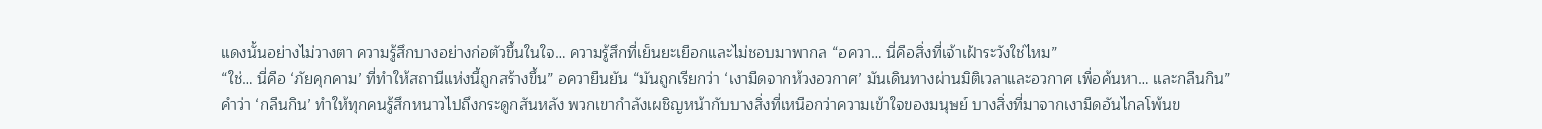แดงนั้นอย่างไม่วางตา ความรู้สึกบางอย่างก่อตัวขึ้นในใจ… ความรู้สึกที่เย็นยะเยือกและไม่ชอบมาพากล “อควา… นี่คือสิ่งที่เจ้าเฝ้าระวังใช่ไหม”
“ใช่… นี่คือ ‘ภัยคุกคาม’ ที่ทำให้สถานีแห่งนี้ถูกสร้างขึ้น” อควายืนยัน “มันถูกเรียกว่า ‘เงามืดจากห้วงอวกาศ’ มันเดินทางผ่านมิติเวลาและอวกาศ เพื่อค้นหา… และกลืนกิน”
คำว่า ‘กลืนกิน’ ทำให้ทุกคนรู้สึกหนาวไปถึงกระดูกสันหลัง พวกเขากำลังเผชิญหน้ากับบางสิ่งที่เหนือกว่าความเข้าใจของมนุษย์ บางสิ่งที่มาจากเงามืดอันไกลโพ้นข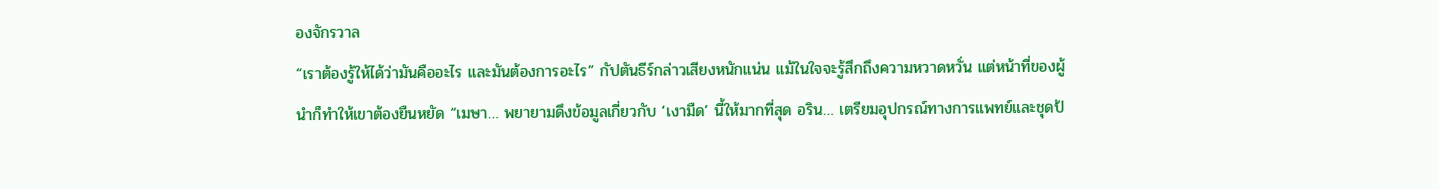องจักรวาล
“เราต้องรู้ให้ได้ว่ามันคืออะไร และมันต้องการอะไร” กัปตันธีร์กล่าวเสียงหนักแน่น แม้ในใจจะรู้สึกถึงความหวาดหวั่น แต่หน้าที่ของผู้นำก็ทำให้เขาต้องยืนหยัด “เมษา… พยายามดึงข้อมูลเกี่ยวกับ ‘เงามืด’ นี้ให้มากที่สุด อริน… เตรียมอุปกรณ์ทางการแพทย์และชุดป้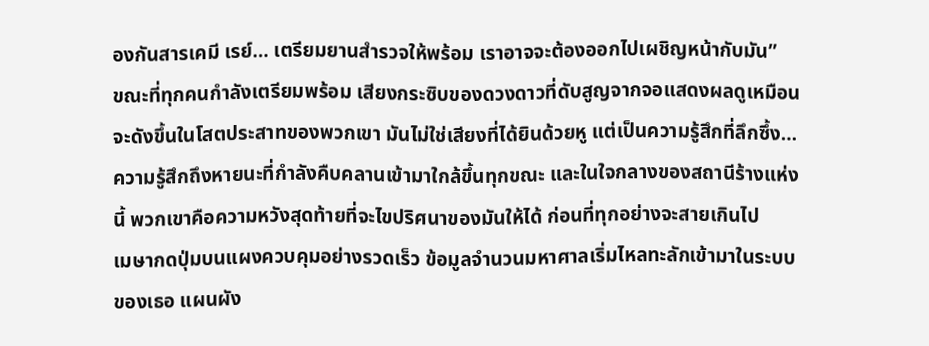องกันสารเคมี เรย์… เตรียมยานสำรวจให้พร้อม เราอาจจะต้องออกไปเผชิญหน้ากับมัน”
ขณะที่ทุกคนกำลังเตรียมพร้อม เสียงกระซิบของดวงดาวที่ดับสูญจากจอแสดงผลดูเหมือนจะดังขึ้นในโสตประสาทของพวกเขา มันไม่ใช่เสียงที่ได้ยินด้วยหู แต่เป็นความรู้สึกที่ลึกซึ้ง… ความรู้สึกถึงหายนะที่กำลังคืบคลานเข้ามาใกล้ขึ้นทุกขณะ และในใจกลางของสถานีร้างแห่งนี้ พวกเขาคือความหวังสุดท้ายที่จะไขปริศนาของมันให้ได้ ก่อนที่ทุกอย่างจะสายเกินไป
เมษากดปุ่มบนแผงควบคุมอย่างรวดเร็ว ข้อมูลจำนวนมหาศาลเริ่มไหลทะลักเข้ามาในระบบของเธอ แผนผัง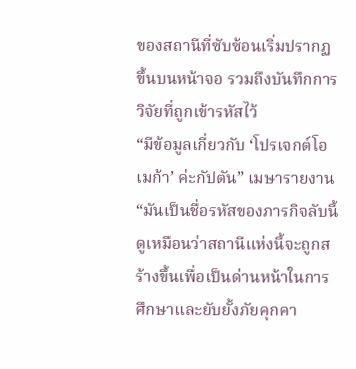ของสถานีที่ซับซ้อนเริ่มปรากฏขึ้นบนหน้าจอ รวมถึงบันทึกการวิจัยที่ถูกเข้ารหัสไว้
“มีข้อมูลเกี่ยวกับ ‘โปรเจกต์โอเมก้า’ ค่ะกัปตัน” เมษารายงาน “มันเป็นชื่อรหัสของภารกิจลับนี้ ดูเหมือนว่าสถานีแห่งนี้จะถูกสร้างขึ้นเพื่อเป็นด่านหน้าในการศึกษาและยับยั้งภัยคุกคา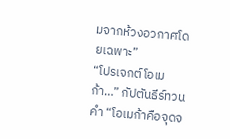มจากห้วงอวกาศโดยเฉพาะ”
“โปรเจกต์โอเมก้า…” กัปตันธีร์ทวนคำ “โอเมก้าคือจุดจ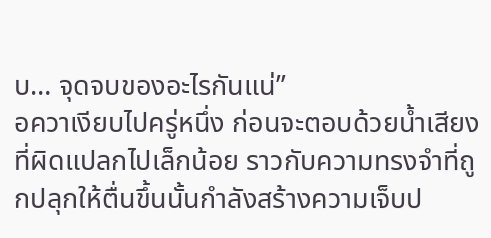บ… จุดจบของอะไรกันแน่”
อควาเงียบไปครู่หนึ่ง ก่อนจะตอบด้วยน้ำเสียงที่ผิดแปลกไปเล็กน้อย ราวกับความทรงจำที่ถูกปลุกให้ตื่นขึ้นนั้นกำลังสร้างความเจ็บป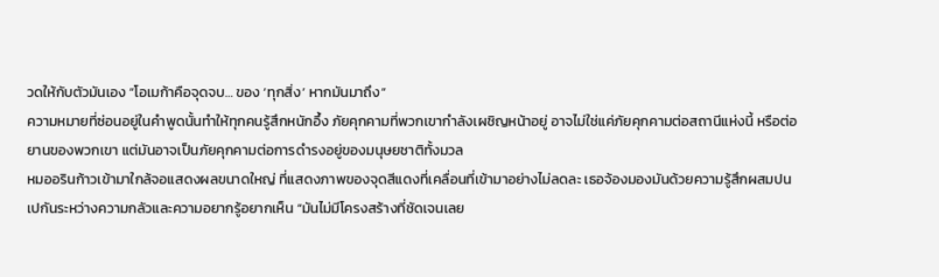วดให้กับตัวมันเอง “โอเมก้าคือจุดจบ… ของ ‘ทุกสิ่ง’ หากมันมาถึง”
ความหมายที่ซ่อนอยู่ในคำพูดนั้นทำให้ทุกคนรู้สึกหนักอึ้ง ภัยคุกคามที่พวกเขากำลังเผชิญหน้าอยู่ อาจไม่ใช่แค่ภัยคุกคามต่อสถานีแห่งนี้ หรือต่อยานของพวกเขา แต่มันอาจเป็นภัยคุกคามต่อการดำรงอยู่ของมนุษยชาติทั้งมวล
หมออรินก้าวเข้ามาใกล้จอแสดงผลขนาดใหญ่ ที่แสดงภาพของจุดสีแดงที่เคลื่อนที่เข้ามาอย่างไม่ลดละ เธอจ้องมองมันด้วยความรู้สึกผสมปนเปกันระหว่างความกลัวและความอยากรู้อยากเห็น “มันไม่มีโครงสร้างที่ชัดเจนเลย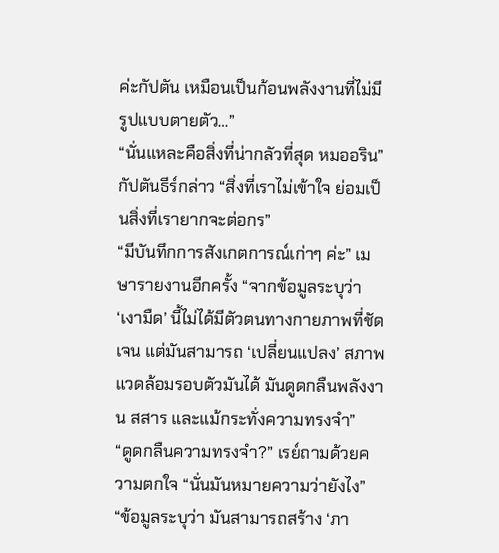ค่ะกัปตัน เหมือนเป็นก้อนพลังงานที่ไม่มีรูปแบบตายตัว…”
“นั่นแหละคือสิ่งที่น่ากลัวที่สุด หมออริน” กัปตันธีร์กล่าว “สิ่งที่เราไม่เข้าใจ ย่อมเป็นสิ่งที่เรายากจะต่อกร”
“มีบันทึกการสังเกตการณ์เก่าๆ ค่ะ” เมษารายงานอีกครั้ง “จากข้อมูลระบุว่า ‘เงามืด’ นี้ไม่ได้มีตัวตนทางกายภาพที่ชัดเจน แต่มันสามารถ ‘เปลี่ยนแปลง’ สภาพแวดล้อมรอบตัวมันได้ มันดูดกลืนพลังงาน สสาร และแม้กระทั่งความทรงจำ”
“ดูดกลืนความทรงจำ?” เรย์ถามด้วยความตกใจ “นั่นมันหมายความว่ายังไง”
“ข้อมูลระบุว่า มันสามารถสร้าง ‘ภา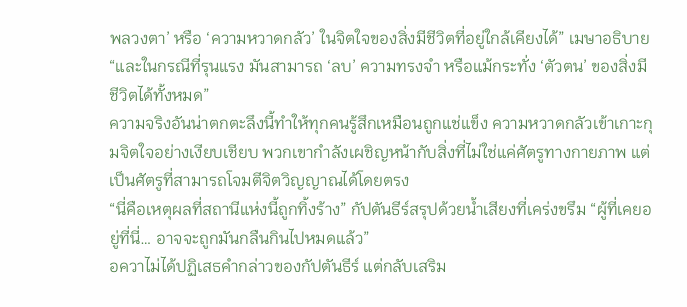พลวงตา’ หรือ ‘ความหวาดกลัว’ ในจิตใจของสิ่งมีชีวิตที่อยู่ใกล้เคียงได้” เมษาอธิบาย “และในกรณีที่รุนแรง มันสามารถ ‘ลบ’ ความทรงจำ หรือแม้กระทั่ง ‘ตัวตน’ ของสิ่งมีชีวิตได้ทั้งหมด”
ความจริงอันน่าตกตะลึงนี้ทำให้ทุกคนรู้สึกเหมือนถูกแช่แข็ง ความหวาดกลัวเข้าเกาะกุมจิตใจอย่างเงียบเชียบ พวกเขากำลังเผชิญหน้ากับสิ่งที่ไม่ใช่แค่ศัตรูทางกายภาพ แต่เป็นศัตรูที่สามารถโจมตีจิตวิญญาณได้โดยตรง
“นี่คือเหตุผลที่สถานีแห่งนี้ถูกทิ้งร้าง” กัปตันธีร์สรุปด้วยน้ำเสียงที่เคร่งขรึม “ผู้ที่เคยอยู่ที่นี่… อาจจะถูกมันกลืนกินไปหมดแล้ว”
อควาไม่ได้ปฏิเสธคำกล่าวของกัปตันธีร์ แต่กลับเสริม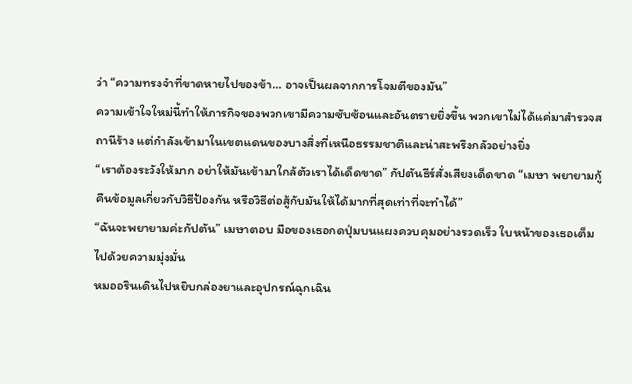ว่า “ความทรงจำที่ขาดหายไปของข้า… อาจเป็นผลจากการโจมตีของมัน”
ความเข้าใจใหม่นี้ทำให้ภารกิจของพวกเขามีความซับซ้อนและอันตรายยิ่งขึ้น พวกเขาไม่ได้แค่มาสำรวจสถานีร้าง แต่กำลังเข้ามาในเขตแดนของบางสิ่งที่เหนือธรรมชาติและน่าสะพรึงกลัวอย่างยิ่ง
“เราต้องระวังให้มาก อย่าให้มันเข้ามาใกล้ตัวเราได้เด็ดขาด” กัปตันธีร์สั่งเสียงเด็ดขาด “เมษา พยายามกู้คืนข้อมูลเกี่ยวกับวิธีป้องกัน หรือวิธีต่อสู้กับมันให้ได้มากที่สุดเท่าที่จะทำได้”
“ฉันจะพยายามค่ะกัปตัน” เมษาตอบ มือของเธอกดปุ่มบนแผงควบคุมอย่างรวดเร็ว ใบหน้าของเธอเต็มไปด้วยความมุ่งมั่น
หมออรินเดินไปหยิบกล่องยาและอุปกรณ์ฉุกเฉิน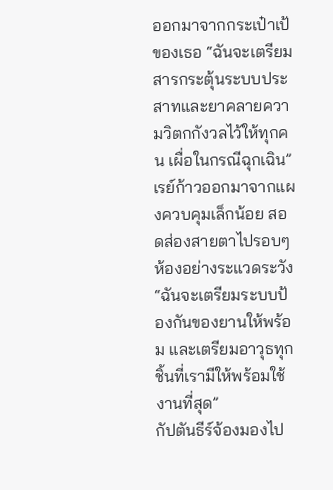ออกมาจากกระเป๋าเป้ของเธอ “ฉันจะเตรียมสารกระตุ้นระบบประสาทและยาคลายความวิตกกังวลไว้ให้ทุกคน เผื่อในกรณีฉุกเฉิน”
เรย์ก้าวออกมาจากแผงควบคุมเล็กน้อย สอดส่องสายตาไปรอบๆ ห้องอย่างระแวดระวัง “ฉันจะเตรียมระบบป้องกันของยานให้พร้อม และเตรียมอาวุธทุกชิ้นที่เรามีให้พร้อมใช้งานที่สุด”
กัปตันธีร์จ้องมองไป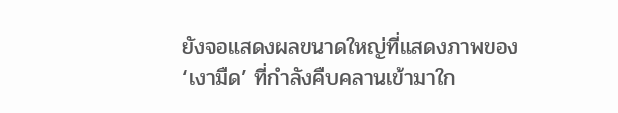ยังจอแสดงผลขนาดใหญ่ที่แสดงภาพของ ‘เงามืด’ ที่กำลังคืบคลานเข้ามาใก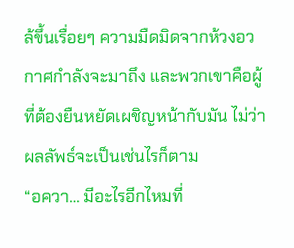ล้ขึ้นเรื่อยๆ ความมืดมิดจากห้วงอวกาศกำลังจะมาถึง และพวกเขาคือผู้ที่ต้องยืนหยัดเผชิญหน้ากับมัน ไม่ว่าผลลัพธ์จะเป็นเช่นไรก็ตาม
“อควา… มีอะไรอีกไหมที่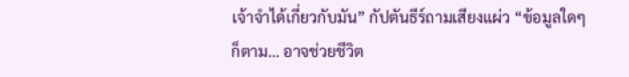เจ้าจำได้เกี่ยวกับมัน” กัปตันธีร์ถามเสียงแผ่ว “ข้อมูลใดๆ ก็ตาม… อาจช่วยชีวิต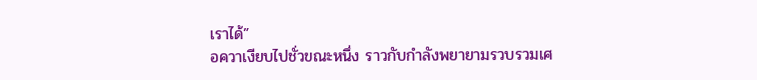เราได้”
อควาเงียบไปชั่วขณะหนึ่ง ราวกับกำลังพยายามรวบรวมเศ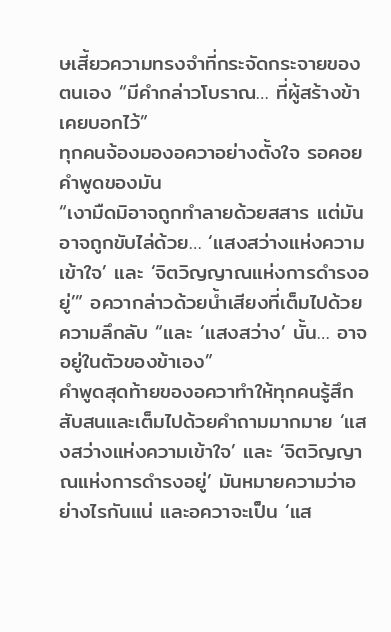ษเสี้ยวความทรงจำที่กระจัดกระจายของตนเอง “มีคำกล่าวโบราณ… ที่ผู้สร้างข้าเคยบอกไว้”
ทุกคนจ้องมองอควาอย่างตั้งใจ รอคอยคำพูดของมัน
“เงามืดมิอาจถูกทำลายด้วยสสาร แต่มันอาจถูกขับไล่ด้วย… ‘แสงสว่างแห่งความเข้าใจ’ และ ‘จิตวิญญาณแห่งการดำรงอยู่’” อควากล่าวด้วยน้ำเสียงที่เต็มไปด้วยความลึกลับ “และ ‘แสงสว่าง’ นั้น… อาจอยู่ในตัวของข้าเอง”
คำพูดสุดท้ายของอควาทำให้ทุกคนรู้สึกสับสนและเต็มไปด้วยคำถามมากมาย ‘แสงสว่างแห่งความเข้าใจ’ และ ‘จิตวิญญาณแห่งการดำรงอยู่’ มันหมายความว่าอย่างไรกันแน่ และอควาจะเป็น ‘แส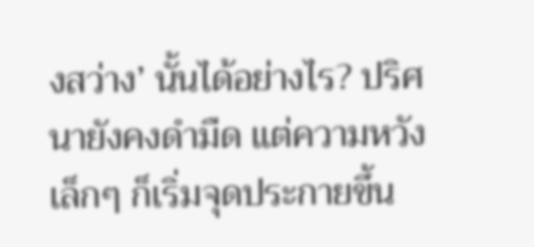งสว่าง’ นั้นได้อย่างไร? ปริศนายังคงดำมืด แต่ความหวังเล็กๆ ก็เริ่มจุดประกายขึ้น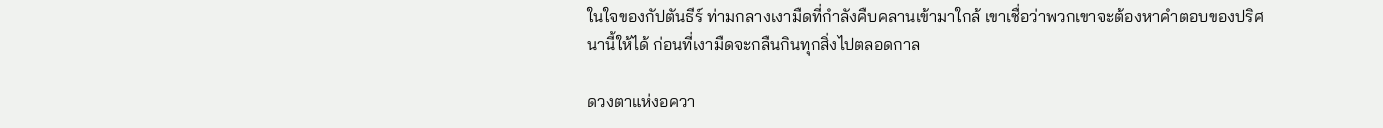ในใจของกัปตันธีร์ ท่ามกลางเงามืดที่กำลังคืบคลานเข้ามาใกล้ เขาเชื่อว่าพวกเขาจะต้องหาคำตอบของปริศนานี้ให้ได้ ก่อนที่เงามืดจะกลืนกินทุกสิ่งไปตลอดกาล

ดวงตาแห่งอควา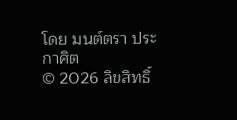โดย มนต์ตรา ประกาศิต
© 2026 ลิขสิทธิ์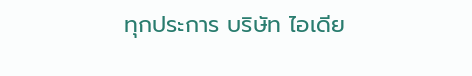ทุกประการ บริษัท ไอเดีย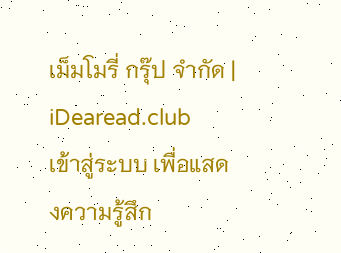เม็มโมรี่ กรุ๊ป จำกัด | iDearead.club
เข้าสู่ระบบ เพื่อแสดงความรู้สึก